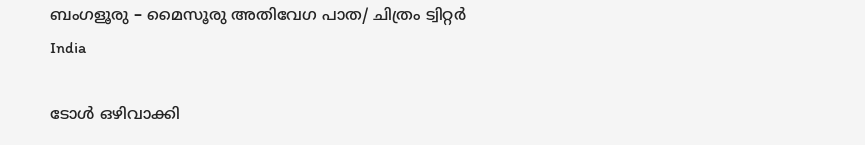ബംഗളൂരു – മൈസൂരു അതിവേഗ പാത/ ചിത്രം ട്വിറ്റർ
India

ടോൾ ഒഴിവാക്കി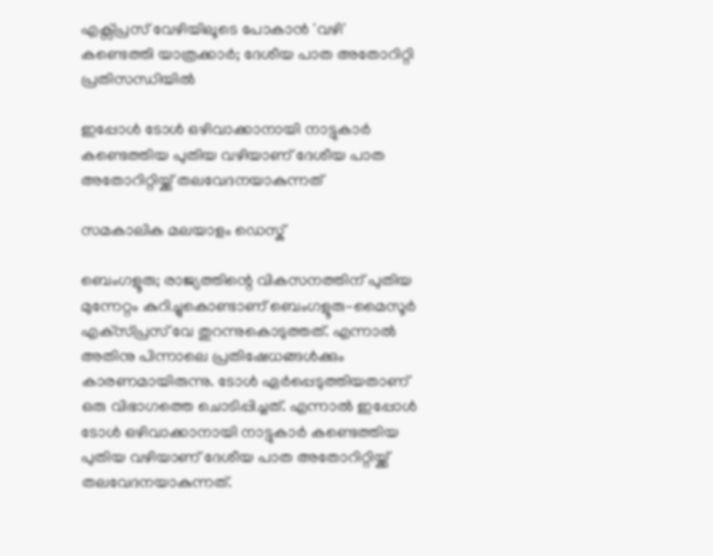എക്സ്പ്രസ് വേഴിയിലൂടെ പോകാൻ 'വഴി' കണ്ടെത്തി യാത്രക്കാർ; ദേശീയ പാത അതോറിറ്റി പ്രതിസന്ധിയിൽ

ഇപ്പോൾ ടോൾ ഒഴിവാക്കാനായി നാട്ടുകാർ കണ്ടെത്തിയ പുതിയ വഴിയാണ് ദേശീയ പാത അതോറിറ്റിയ്ക്ക് തലവേദനയാകുന്നത്

സമകാലിക മലയാളം ഡെസ്ക്

ബെംഗളൂരു; രാജ്യത്തിന്റെ വികസനത്തിന് പുതിയ മുന്നേറ്റം കുറിച്ചുകൊണ്ടാണ് ബെംഗളൂരു-മൈസൂർ എക്‌സ്പ്രസ് വേ തുറന്നുകൊടുത്തത്. എന്നാൽ അതിനു പിന്നാലെ പ്രതിഷേധങ്ങൾക്കും കാരണമായിരുന്നു. ടോൾ ഏർപ്പെടുത്തിയതാണ് ഒരു വിഭാഗത്തെ ചൊടിപ്പിച്ചത്. എന്നാൽ ഇപ്പോൾ ടോൾ ഒഴിവാക്കാനായി നാട്ടുകാർ കണ്ടെത്തിയ പുതിയ വഴിയാണ് ദേശീയ പാത അതോറിറ്റിയ്ക്ക് തലവേദനയാകുന്നത്.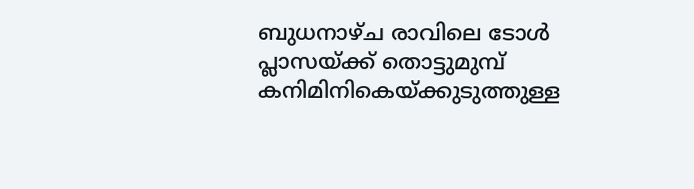ബുധനാഴ്ച രാവിലെ ടോൾ പ്ലാസയ്ക്ക് തൊട്ടുമുമ്പ് കനിമിനികെയ്ക്കുടുത്തുള്ള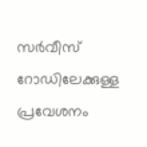സർവീസ് റോഡിലേക്കുള്ള പ്രവേശനം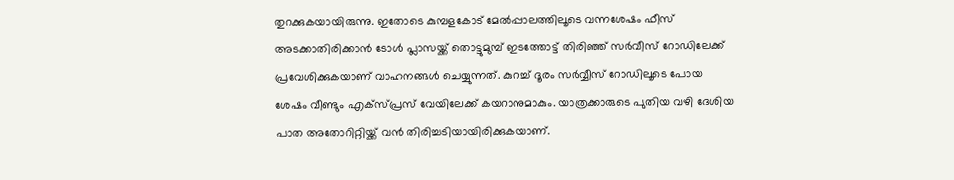തുറക്കുകയായിരുന്നു. ഇതോടെ കുമ്പളകോട് മേൽപ്പാലത്തിലൂടെ വന്നശേഷം ഫീസ് അടക്കാതിരിക്കാൻ ടോൾ പ്ലാസയ്ക്ക് തൊട്ടുമുമ്പ് ഇടത്തോട്ട് തിരിഞ്ഞ് സർവീസ് റോഡിലേക്ക് പ്രവേശിക്കുകയാണ് വാഹനങ്ങള്‍ ചെയ്യുന്നത്. കുറച്ച് ദൂരം സര്‍വ്വീസ് റോഡിലൂടെ പോയ ശേഷം വീണ്ടും എക്സ്പ്രസ് വേയിലേക്ക് കയറാനുമാകും. യാത്രക്കാരുടെ പുതിയ വഴി ദേശിയ പാത അതോറിറ്റിയ്ക്ക് വൻ തിരിച്ചടിയായിരിക്കുകയാണ്.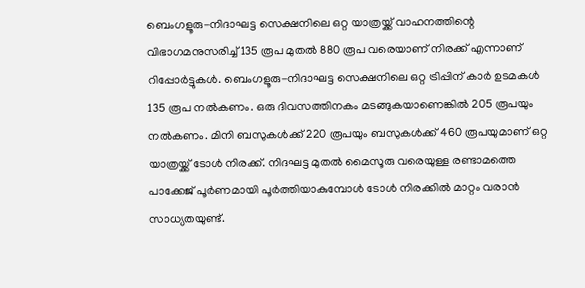ബെംഗളൂരു-നിദാഘട്ട സെക്ഷനിലെ ഒറ്റ യാത്രയ്ക്ക് വാഹനത്തിന്റെ വിഭാഗമനുസരിച്ച് 135 രൂപ മുതല്‍ 880 രൂപ വരെയാണ് നിരക്ക് എന്നാണ് റിപ്പോര്‍ട്ടുകള്‍. ബെംഗളൂരു-നിദാഘട്ട സെക്ഷനിലെ ഒറ്റ ട്രിപ്പിന് കാര്‍ ഉടമകള്‍ 135 രൂപ നല്‍കണം. ഒരു ദിവസത്തിനകം മടങ്ങുകയാണെങ്കില്‍ 205 രൂപയും നല്‍കണം. മിനി ബസുകള്‍ക്ക് 220 രൂപയും ബസുകള്‍ക്ക് 460 രൂപയുമാണ് ഒറ്റ യാത്രയ്ക്ക് ടോള്‍ നിരക്ക്. നിദഘട്ട മുതല്‍ മൈസൂരു വരെയുള്ള രണ്ടാമത്തെ പാക്കേജ് പൂര്‍ണമായി പൂര്‍ത്തിയാകുമ്പോള്‍ ടോള്‍ നിരക്കില്‍ മാറ്റം വരാന്‍ സാധ്യതയുണ്ട്.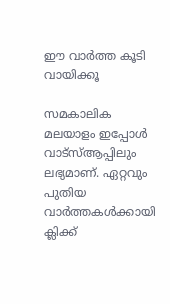ഈ വാര്‍ത്ത കൂടി വായിക്കൂ

സമകാലിക മലയാളം ഇപ്പോള്‍ വാട്‌സ്ആപ്പിലും ലഭ്യമാണ്. ഏറ്റവും പുതിയ വാര്‍ത്തകള്‍ക്കായി ക്ലിക്ക്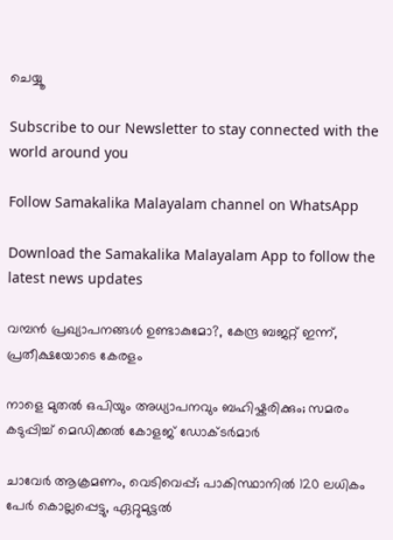ചെയ്യൂ

Subscribe to our Newsletter to stay connected with the world around you

Follow Samakalika Malayalam channel on WhatsApp

Download the Samakalika Malayalam App to follow the latest news updates

വമ്പൻ പ്രഖ്യാപനങ്ങൾ ഉണ്ടാകുമോ?, കേന്ദ്ര ബജറ്റ് ഇന്ന്, പ്രതീക്ഷയോടെ കേരളം

നാളെ മുതൽ ഒപിയും അധ്യാപനവും ബഹിഷ്കരിക്കും; സമരം കടുപ്പിച്ച് മെഡിക്കൽ കോളജ് ഡോക്ടർമാർ

ചാവേര്‍ ആക്രമണം, വെടിവെപ്പ്; പാകിസ്ഥാനില്‍ 120 ലധികം പേര്‍ കൊല്ലപ്പെട്ടു, ഏറ്റുമുട്ടല്‍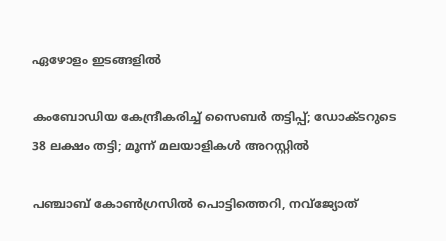ഏഴോളം ഇടങ്ങളില്‍

കംബോഡിയ കേന്ദ്രീകരിച്ച് സൈബർ തട്ടിപ്പ്; ഡോക്ടറുടെ 38 ലക്ഷം തട്ടി; മൂന്ന് മലയാളികൾ അറസ്റ്റിൽ

പഞ്ചാബ് കോണ്‍ഗ്രസില്‍ പൊട്ടിത്തെറി, നവ്ജ്യോത്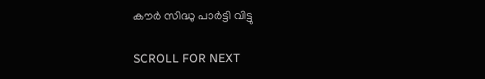കൗര്‍ സിദ്ധു പാര്‍ട്ടി വിട്ടു

SCROLL FOR NEXT